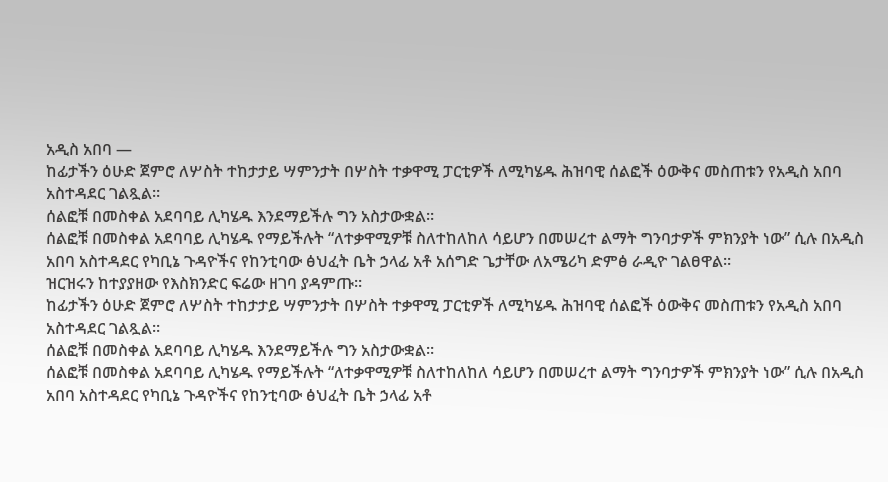አዲስ አበባ —
ከፊታችን ዕሁድ ጀምሮ ለሦስት ተከታታይ ሣምንታት በሦስት ተቃዋሚ ፓርቲዎች ለሚካሄዱ ሕዝባዊ ሰልፎች ዕውቅና መስጠቱን የአዲስ አበባ አስተዳደር ገልጿል።
ሰልፎቹ በመስቀል አደባባይ ሊካሄዱ እንደማይችሉ ግን አስታውቋል።
ሰልፎቹ በመስቀል አደባባይ ሊካሄዱ የማይችሉት “ለተቃዋሚዎቹ ስለተከለከለ ሳይሆን በመሠረተ ልማት ግንባታዎች ምክንያት ነው” ሲሉ በአዲስ አበባ አስተዳደር የካቢኔ ጉዳዮችና የከንቲባው ፅህፈት ቤት ኃላፊ አቶ አሰግድ ጌታቸው ለአሜሪካ ድምፅ ራዲዮ ገልፀዋል።
ዝርዝሩን ከተያያዘው የእስክንድር ፍሬው ዘገባ ያዳምጡ።
ከፊታችን ዕሁድ ጀምሮ ለሦስት ተከታታይ ሣምንታት በሦስት ተቃዋሚ ፓርቲዎች ለሚካሄዱ ሕዝባዊ ሰልፎች ዕውቅና መስጠቱን የአዲስ አበባ አስተዳደር ገልጿል።
ሰልፎቹ በመስቀል አደባባይ ሊካሄዱ እንደማይችሉ ግን አስታውቋል።
ሰልፎቹ በመስቀል አደባባይ ሊካሄዱ የማይችሉት “ለተቃዋሚዎቹ ስለተከለከለ ሳይሆን በመሠረተ ልማት ግንባታዎች ምክንያት ነው” ሲሉ በአዲስ አበባ አስተዳደር የካቢኔ ጉዳዮችና የከንቲባው ፅህፈት ቤት ኃላፊ አቶ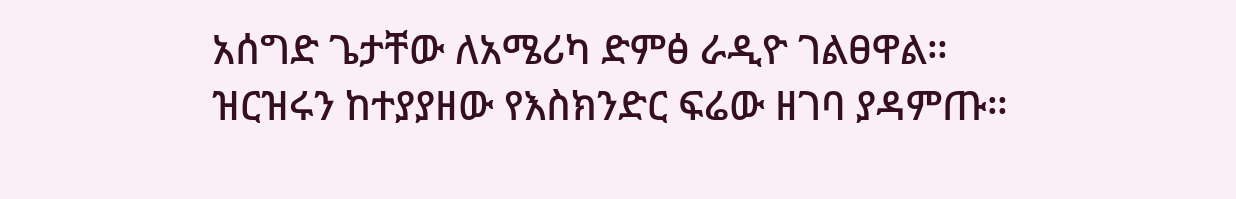አሰግድ ጌታቸው ለአሜሪካ ድምፅ ራዲዮ ገልፀዋል።
ዝርዝሩን ከተያያዘው የእስክንድር ፍሬው ዘገባ ያዳምጡ።